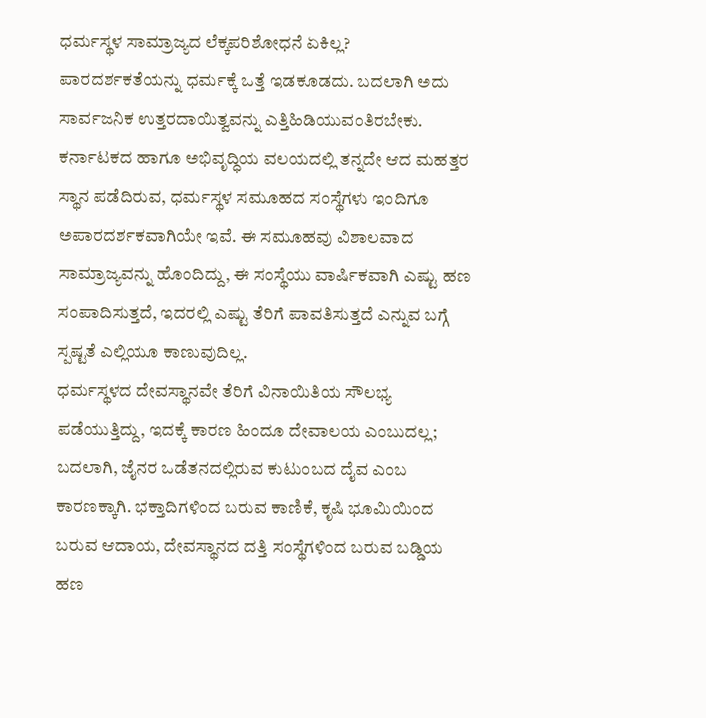ಧರ್ಮಸ್ಥಳ ಸಾಮ್ರಾಜ್ಯದ ಲೆಕ್ಕಪರಿಶೋಧನೆ ಏಕಿಲ್ಲ?
ಪಾರದರ್ಶಕತೆಯನ್ನು ಧರ್ಮಕ್ಕೆ ಒತ್ತೆ ಇಡಕೂಡದು. ಬದಲಾಗಿ ಅದು ಸಾರ್ವಜನಿಕ ಉತ್ತರದಾಯಿತ್ವವನ್ನು ಎತ್ತಿಹಿಡಿಯುವಂತಿರಬೇಕು.
ಕರ್ನಾಟಕದ ಹಾಗೂ ಅಭಿವೃದ್ಧಿಯ ವಲಯದಲ್ಲಿ ತನ್ನದೇ ಆದ ಮಹತ್ತರ ಸ್ಥಾನ ಪಡೆದಿರುವ, ಧರ್ಮಸ್ಥಳ ಸಮೂಹದ ಸಂಸ್ಥೆಗಳು ಇಂದಿಗೂ ಅಪಾರದರ್ಶಕವಾಗಿಯೇ ಇವೆ. ಈ ಸಮೂಹವು ವಿಶಾಲವಾದ ಸಾಮ್ರಾಜ್ಯವನ್ನು ಹೊಂದಿದ್ದು, ಈ ಸಂಸ್ಥೆಯು ವಾರ್ಷಿಕವಾಗಿ ಎಷ್ಟು ಹಣ ಸಂಪಾದಿಸುತ್ತದೆ, ಇದರಲ್ಲಿ ಎಷ್ಟು ತೆರಿಗೆ ಪಾವತಿಸುತ್ತದೆ ಎನ್ನುವ ಬಗ್ಗೆ ಸ್ಪಷ್ಟತೆ ಎಲ್ಲಿಯೂ ಕಾಣುವುದಿಲ್ಲ.
ಧರ್ಮಸ್ಥಳದ ದೇವಸ್ಥಾನವೇ ತೆರಿಗೆ ವಿನಾಯಿತಿಯ ಸೌಲಭ್ಯ ಪಡೆಯುತ್ತಿದ್ದು, ಇದಕ್ಕೆ ಕಾರಣ ಹಿಂದೂ ದೇವಾಲಯ ಎಂಬುದಲ್ಲ; ಬದಲಾಗಿ, ಜೈನರ ಒಡೆತನದಲ್ಲಿರುವ ಕುಟುಂಬದ ದೈವ ಎಂಬ ಕಾರಣಕ್ಕಾಗಿ. ಭಕ್ತಾದಿಗಳಿಂದ ಬರುವ ಕಾಣಿಕೆ, ಕೃಷಿ ಭೂಮಿಯಿಂದ ಬರುವ ಆದಾಯ, ದೇವಸ್ಥಾನದ ದತ್ತಿ ಸಂಸ್ಥೆಗಳಿಂದ ಬರುವ ಬಡ್ಡಿಯ ಹಣ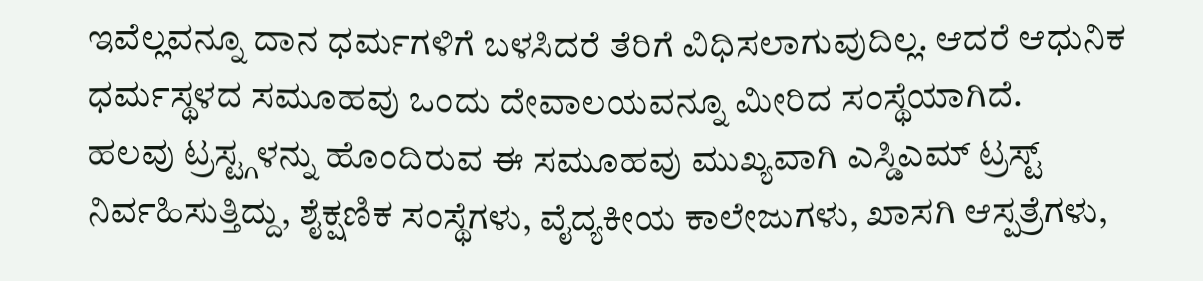ಇವೆಲ್ಲವನ್ನೂ ದಾನ ಧರ್ಮಗಳಿಗೆ ಬಳಸಿದರೆ ತೆರಿಗೆ ವಿಧಿಸಲಾಗುವುದಿಲ್ಲ. ಆದರೆ ಆಧುನಿಕ ಧರ್ಮಸ್ಥಳದ ಸಮೂಹವು ಒಂದು ದೇವಾಲಯವನ್ನೂ ಮೀರಿದ ಸಂಸ್ಥೆಯಾಗಿದೆ.
ಹಲವು ಟ್ರಸ್ಟ್ಗಳನ್ನು ಹೊಂದಿರುವ ಈ ಸಮೂಹವು ಮುಖ್ಯವಾಗಿ ಎಸ್ಡಿಎಮ್ ಟ್ರಸ್ಟ್ ನಿರ್ವಹಿಸುತ್ತಿದ್ದು, ಶೈಕ್ಷಣಿಕ ಸಂಸ್ಥೆಗಳು, ವೈದ್ಯಕೀಯ ಕಾಲೇಜುಗಳು, ಖಾಸಗಿ ಆಸ್ಪತ್ರೆಗಳು,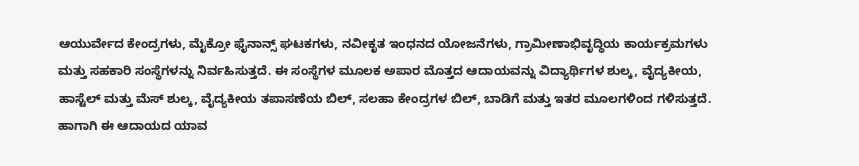ಆಯುರ್ವೇದ ಕೇಂದ್ರಗಳು, ಮೈಕ್ರೋ ಫೈನಾನ್ಸ್ ಘಟಕಗಳು, ನವೀಕೃತ ಇಂಧನದ ಯೋಜನೆಗಳು, ಗ್ರಾಮೀಣಾಭಿವೃದ್ಧಿಯ ಕಾರ್ಯಕ್ರಮಗಳು ಮತ್ತು ಸಹಕಾರಿ ಸಂಸ್ಥೆಗಳನ್ನು ನಿರ್ವಹಿಸುತ್ತದೆ. ಈ ಸಂಸ್ಥೆಗಳ ಮೂಲಕ ಅಪಾರ ಮೊತ್ತದ ಆದಾಯವನ್ನು ವಿದ್ಯಾರ್ಥಿಗಳ ಶುಲ್ಕ, ವೈದ್ಯಕೀಯ, ಹಾಸ್ಟೆಲ್ ಮತ್ತು ಮೆಸ್ ಶುಲ್ಕ, ವೈದ್ಯಕೀಯ ತಪಾಸಣೆಯ ಬಿಲ್, ಸಲಹಾ ಕೇಂದ್ರಗಳ ಬಿಲ್, ಬಾಡಿಗೆ ಮತ್ತು ಇತರ ಮೂಲಗಳಿಂದ ಗಳಿಸುತ್ತದೆ.
ಹಾಗಾಗಿ ಈ ಆದಾಯದ ಯಾವ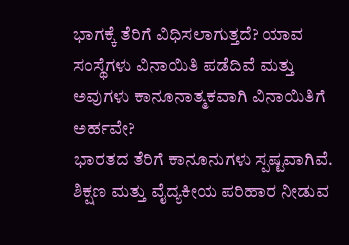ಭಾಗಕ್ಕೆ ತೆರಿಗೆ ವಿಧಿಸಲಾಗುತ್ತದೆ? ಯಾವ ಸಂಸ್ಥೆಗಳು ವಿನಾಯಿತಿ ಪಡೆದಿವೆ ಮತ್ತು ಅವುಗಳು ಕಾನೂನಾತ್ಮಕವಾಗಿ ವಿನಾಯಿತಿಗೆ ಅರ್ಹವೇ?
ಭಾರತದ ತೆರಿಗೆ ಕಾನೂನುಗಳು ಸ್ಪಷ್ಟವಾಗಿವೆ. ಶಿಕ್ಷಣ ಮತ್ತು ವೈದ್ಯಕೀಯ ಪರಿಹಾರ ನೀಡುವ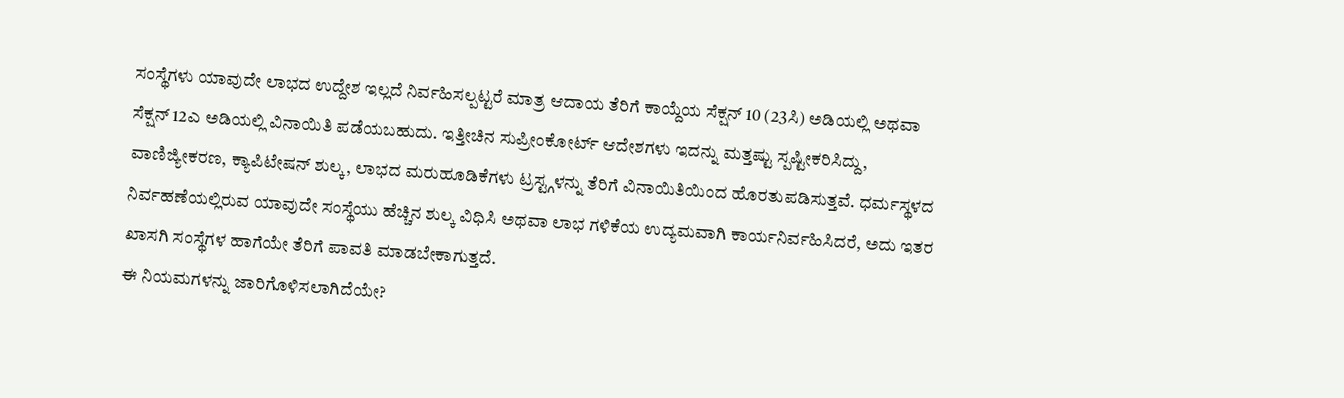ಸಂಸ್ಥೆಗಳು ಯಾವುದೇ ಲಾಭದ ಉದ್ದೇಶ ಇಲ್ಲದೆ ನಿರ್ವಹಿಸಲ್ಪಟ್ಟರೆ ಮಾತ್ರ ಆದಾಯ ತೆರಿಗೆ ಕಾಯ್ದೆಯ ಸೆಕ್ಷನ್ 10 (23ಸಿ) ಅಡಿಯಲ್ಲಿ ಅಥವಾ ಸೆಕ್ಷನ್ 12ಎ ಅಡಿಯಲ್ಲಿ ವಿನಾಯಿತಿ ಪಡೆಯಬಹುದು. ಇತ್ತೀಚಿನ ಸುಪ್ರೀಂಕೋರ್ಟ್ ಆದೇಶಗಳು ಇದನ್ನು ಮತ್ತಷ್ಟು ಸ್ಪಷ್ಟೀಕರಿಸಿದ್ದು, ವಾಣಿಜ್ಯೀಕರಣ, ಕ್ಯಾಪಿಟೇಷನ್ ಶುಲ್ಕ, ಲಾಭದ ಮರುಹೂಡಿಕೆಗಳು ಟ್ರಸ್ಟ್ಗಳನ್ನು ತೆರಿಗೆ ವಿನಾಯಿತಿಯಿಂದ ಹೊರತುಪಡಿಸುತ್ತವೆ. ಧರ್ಮಸ್ಥಳದ ನಿರ್ವಹಣೆಯಲ್ಲಿರುವ ಯಾವುದೇ ಸಂಸ್ಥೆಯು ಹೆಚ್ಚಿನ ಶುಲ್ಕ ವಿಧಿಸಿ ಅಥವಾ ಲಾಭ ಗಳಿಕೆಯ ಉದ್ಯಮವಾಗಿ ಕಾರ್ಯನಿರ್ವಹಿಸಿದರೆ, ಅದು ಇತರ ಖಾಸಗಿ ಸಂಸ್ಥೆಗಳ ಹಾಗೆಯೇ ತೆರಿಗೆ ಪಾವತಿ ಮಾಡಬೇಕಾಗುತ್ತದೆ.
ಈ ನಿಯಮಗಳನ್ನು ಜಾರಿಗೊಳಿಸಲಾಗಿದೆಯೇ?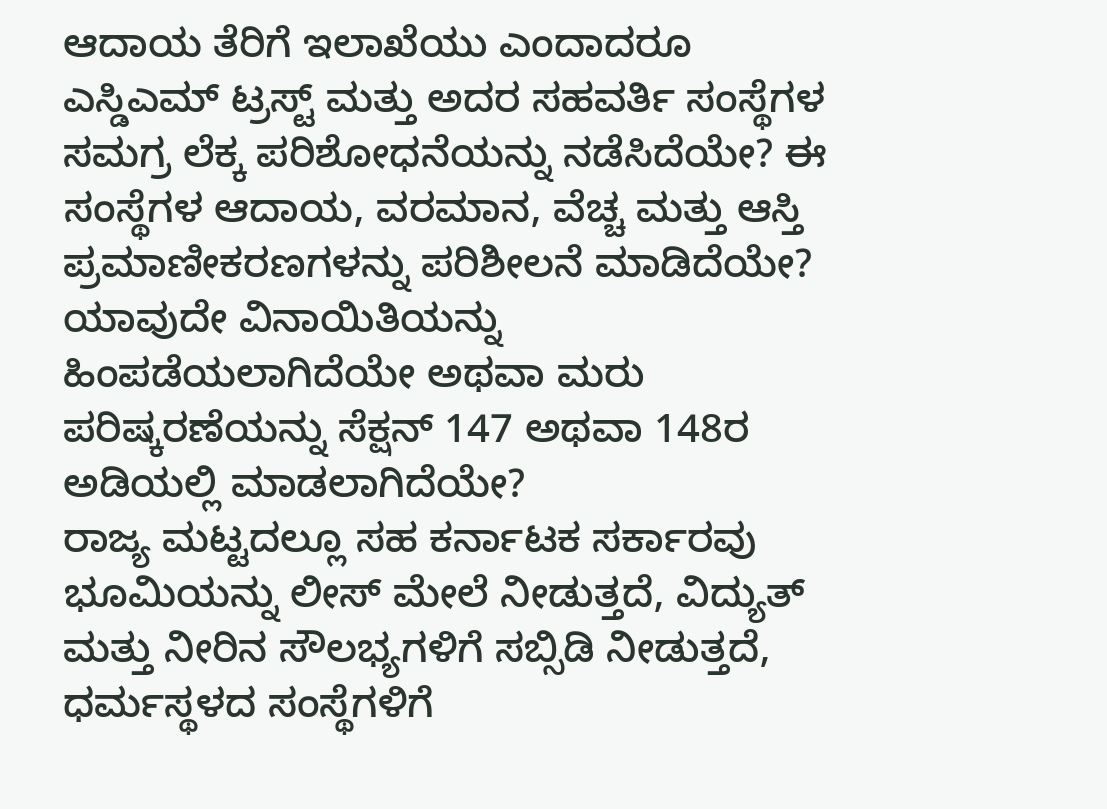ಆದಾಯ ತೆರಿಗೆ ಇಲಾಖೆಯು ಎಂದಾದರೂ ಎಸ್ಡಿಎಮ್ ಟ್ರಸ್ಟ್ ಮತ್ತು ಅದರ ಸಹವರ್ತಿ ಸಂಸ್ಥೆಗಳ ಸಮಗ್ರ ಲೆಕ್ಕ ಪರಿಶೋಧನೆಯನ್ನು ನಡೆಸಿದೆಯೇ? ಈ ಸಂಸ್ಥೆಗಳ ಆದಾಯ, ವರಮಾನ, ವೆಚ್ಚ ಮತ್ತು ಆಸ್ತಿ ಪ್ರಮಾಣೀಕರಣಗಳನ್ನು ಪರಿಶೀಲನೆ ಮಾಡಿದೆಯೇ? ಯಾವುದೇ ವಿನಾಯಿತಿಯನ್ನು ಹಿಂಪಡೆಯಲಾಗಿದೆಯೇ ಅಥವಾ ಮರು ಪರಿಷ್ಕರಣೆಯನ್ನು ಸೆಕ್ಷನ್ 147 ಅಥವಾ 148ರ ಅಡಿಯಲ್ಲಿ ಮಾಡಲಾಗಿದೆಯೇ?
ರಾಜ್ಯ ಮಟ್ಟದಲ್ಲೂ ಸಹ ಕರ್ನಾಟಕ ಸರ್ಕಾರವು ಭೂಮಿಯನ್ನು ಲೀಸ್ ಮೇಲೆ ನೀಡುತ್ತದೆ, ವಿದ್ಯುತ್ ಮತ್ತು ನೀರಿನ ಸೌಲಭ್ಯಗಳಿಗೆ ಸಬ್ಸಿಡಿ ನೀಡುತ್ತದೆ, ಧರ್ಮಸ್ಥಳದ ಸಂಸ್ಥೆಗಳಿಗೆ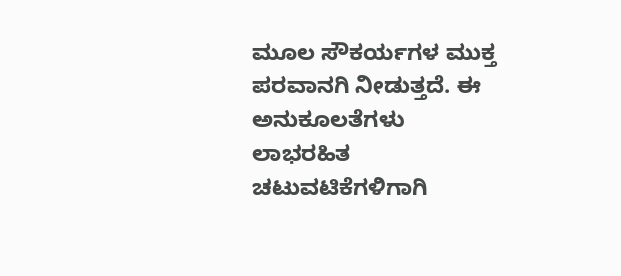ಮೂಲ ಸೌಕರ್ಯಗಳ ಮುಕ್ತ ಪರವಾನಗಿ ನೀಡುತ್ತದೆ. ಈ ಅನುಕೂಲತೆಗಳು ಲಾಭರಹಿತ ಚಟುವಟಿಕೆಗಳಿಗಾಗಿ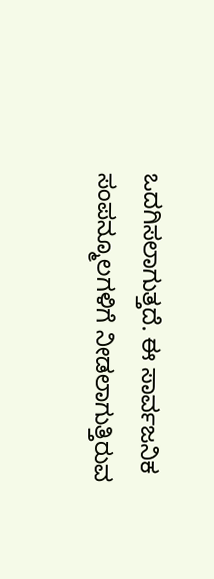ಒದಗಿಸಲಾಗುತ್ತದೆ. ಈ ಸಾರ್ವಜನಿಕ ಸಂಪನ್ಮೂಲಗಳಿಗೆ ನೀಡಲಾಗುತ್ತಿರುವ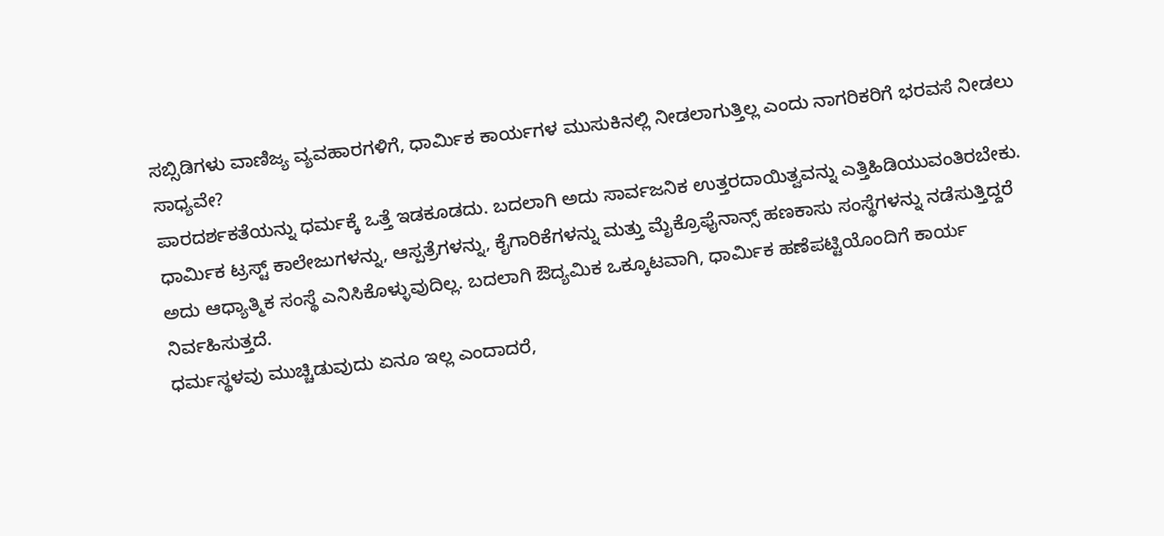ಸಬ್ಸಿಡಿಗಳು ವಾಣಿಜ್ಯ ವ್ಯವಹಾರಗಳಿಗೆ, ಧಾರ್ಮಿಕ ಕಾರ್ಯಗಳ ಮುಸುಕಿನಲ್ಲಿ ನೀಡಲಾಗುತ್ತಿಲ್ಲ ಎಂದು ನಾಗರಿಕರಿಗೆ ಭರವಸೆ ನೀಡಲು ಸಾಧ್ಯವೇ?
ಪಾರದರ್ಶಕತೆಯನ್ನು ಧರ್ಮಕ್ಕೆ ಒತ್ತೆ ಇಡಕೂಡದು. ಬದಲಾಗಿ ಅದು ಸಾರ್ವಜನಿಕ ಉತ್ತರದಾಯಿತ್ವವನ್ನು ಎತ್ತಿಹಿಡಿಯುವಂತಿರಬೇಕು. ಧಾರ್ಮಿಕ ಟ್ರಸ್ಟ್ ಕಾಲೇಜುಗಳನ್ನು, ಆಸ್ಪತ್ರೆಗಳನ್ನು, ಕೈಗಾರಿಕೆಗಳನ್ನು ಮತ್ತು ಮೈಕ್ರೊಫೈನಾನ್ಸ್ ಹಣಕಾಸು ಸಂಸ್ಥೆಗಳನ್ನು ನಡೆಸುತ್ತಿದ್ದರೆ ಅದು ಆಧ್ಯಾತ್ಮಿಕ ಸಂಸ್ಥೆ ಎನಿಸಿಕೊಳ್ಳುವುದಿಲ್ಲ. ಬದಲಾಗಿ ಔದ್ಯಮಿಕ ಒಕ್ಕೂಟವಾಗಿ, ಧಾರ್ಮಿಕ ಹಣೆಪಟ್ಟಿಯೊಂದಿಗೆ ಕಾರ್ಯ ನಿರ್ವಹಿಸುತ್ತದೆ.
ಧರ್ಮಸ್ಥಳವು ಮುಚ್ಚಿಡುವುದು ಏನೂ ಇಲ್ಲ ಎಂದಾದರೆ,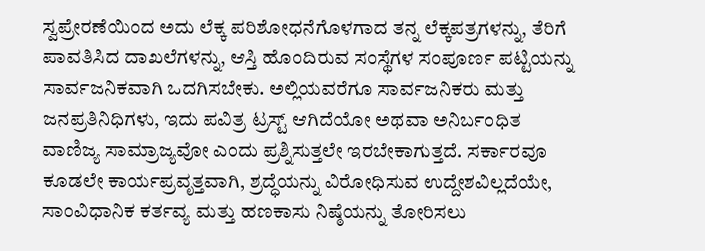ಸ್ವಪ್ರೇರಣೆಯಿಂದ ಅದು ಲೆಕ್ಕ ಪರಿಶೋಧನೆಗೊಳಗಾದ ತನ್ನ ಲೆಕ್ಕಪತ್ರಗಳನ್ನು, ತೆರಿಗೆ ಪಾವತಿಸಿದ ದಾಖಲೆಗಳನ್ನು, ಆಸ್ತಿ ಹೊಂದಿರುವ ಸಂಸ್ಥೆಗಳ ಸಂಪೂರ್ಣ ಪಟ್ಟಿಯನ್ನು ಸಾರ್ವಜನಿಕವಾಗಿ ಒದಗಿಸಬೇಕು. ಅಲ್ಲಿಯವರೆಗೂ ಸಾರ್ವಜನಿಕರು ಮತ್ತು ಜನಪ್ರತಿನಿಧಿಗಳು, ಇದು ಪವಿತ್ರ ಟ್ರಸ್ಟ್ ಆಗಿದೆಯೋ ಅಥವಾ ಅನಿರ್ಬಂಧಿತ ವಾಣಿಜ್ಯ ಸಾಮ್ರಾಜ್ಯವೋ ಎಂದು ಪ್ರಶ್ನಿಸುತ್ತಲೇ ಇರಬೇಕಾಗುತ್ತದೆ. ಸರ್ಕಾರವೂ ಕೂಡಲೇ ಕಾರ್ಯಪ್ರವೃತ್ತವಾಗಿ, ಶ್ರದ್ಧೆಯನ್ನು ವಿರೋಧಿಸುವ ಉದ್ದೇಶವಿಲ್ಲದೆಯೇ, ಸಾಂವಿಧಾನಿಕ ಕರ್ತವ್ಯ ಮತ್ತು ಹಣಕಾಸು ನಿಷ್ಠೆಯನ್ನು ತೋರಿಸಲು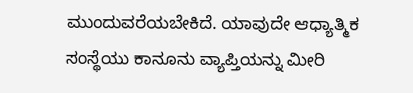ಮುಂದುವರೆಯಬೇಕಿದೆ. ಯಾವುದೇ ಆಧ್ಯಾತ್ಮಿಕ ಸಂಸ್ಥೆಯು ಕಾನೂನು ವ್ಯಾಪ್ತಿಯನ್ನು ಮೀರಿ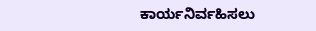ಕಾರ್ಯನಿರ್ವಹಿಸಲು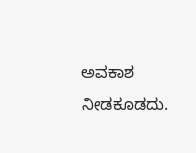ಅವಕಾಶ ನೀಡಕೂಡದು.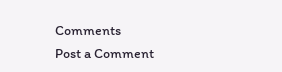Comments
Post a Comment